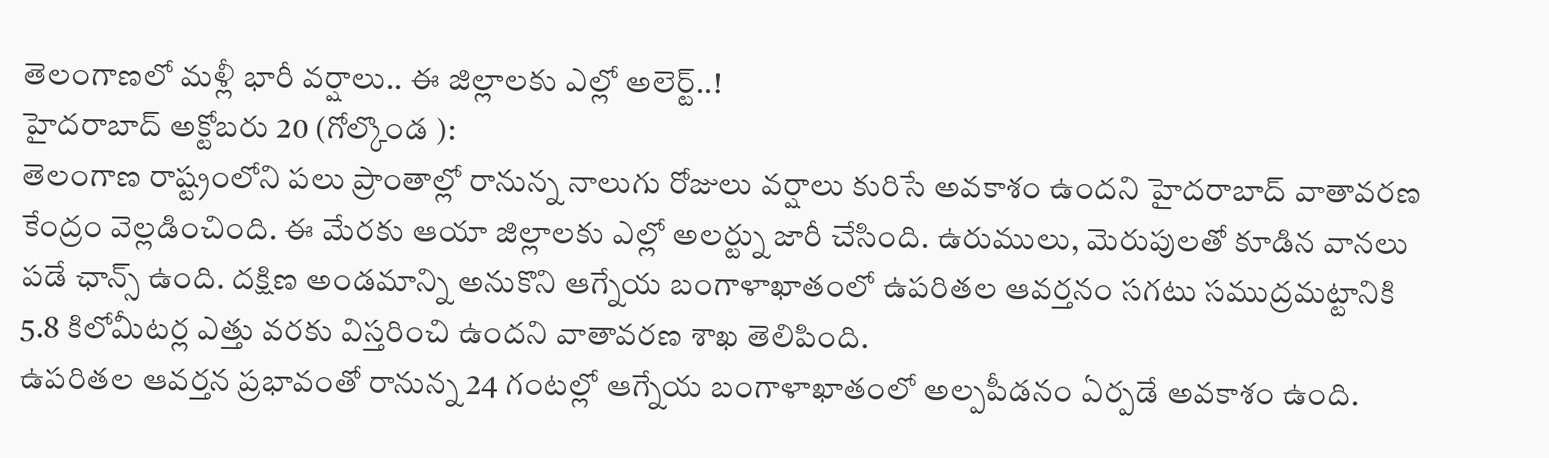తెలంగాణలో మళ్లీ భారీ వర్షాలు.. ఈ జిల్లాలకు ఎల్లో అలెర్ట్..!
హైదరాబాద్ అక్టోబరు 20 (గోల్కొండ ):
తెలంగాణ రాష్ట్రంలోని పలు ప్రాంతాల్లో రానున్న నాలుగు రోజులు వర్షాలు కురిసే అవకాశం ఉందని హైదరాబాద్ వాతావరణ కేంద్రం వెల్లడించింది. ఈ మేరకు ఆయా జిల్లాలకు ఎల్లో అలర్ట్ను జారీ చేసింది. ఉరుములు, మెరుపులతో కూడిన వానలు పడే ఛాన్స్ ఉంది. దక్షిణ అండమాన్ని అనుకొని ఆగ్నేయ బంగాళాఖాతంలో ఉపరితల ఆవర్తనం సగటు సముద్రమట్టానికి 5.8 కిలోమీటర్ల ఎత్తు వరకు విస్తరించి ఉందని వాతావరణ శాఖ తెలిపింది.
ఉపరితల ఆవర్తన ప్రభావంతో రానున్న 24 గంటల్లో ఆగ్నేయ బంగాళాఖాతంలో అల్పపీడనం ఏర్పడే అవకాశం ఉంది.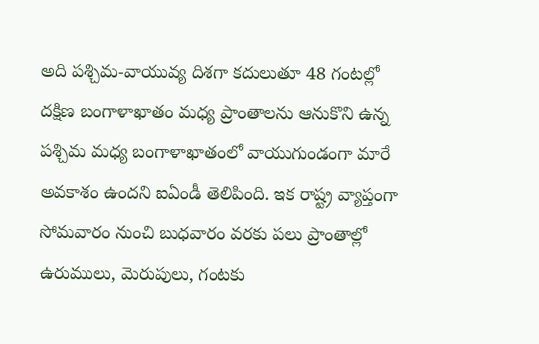అది పశ్చిమ-వాయువ్య దిశగా కదులుతూ 48 గంటల్లో దక్షిణ బంగాళాఖాతం మధ్య ప్రాంతాలను ఆనుకొని ఉన్న పశ్చిమ మధ్య బంగాళాఖాతంలో వాయుగుండంగా మారే అవకాశం ఉందని ఐఏండీ తెలిపింది. ఇక రాష్ట్ర వ్యాప్తంగా సోమవారం నుంచి బుధవారం వరకు పలు ప్రాంతాల్లో ఉరుములు, మెరుపులు, గంటకు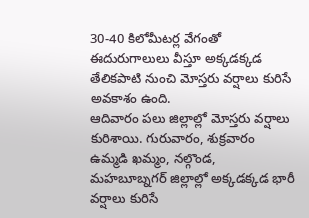30-40 కిలోమీటర్ల వేగంతో ఈదురుగాలులు వీస్తూ అక్కడక్కడ తేలికపాటి నుంచి మోస్తరు వర్షాలు కురిసే అవకాశం ఉంది.
ఆదివారం పలు జిల్లాల్లో మోస్తరు వర్షాలు కురిశాయి. గురువారం, శుక్రవారం ఉమ్మడి ఖమ్మం, నల్గొండ, మహబూబ్నగర్ జిల్లాల్లో అక్కడక్కడ భారీ వర్షాలు కురిసే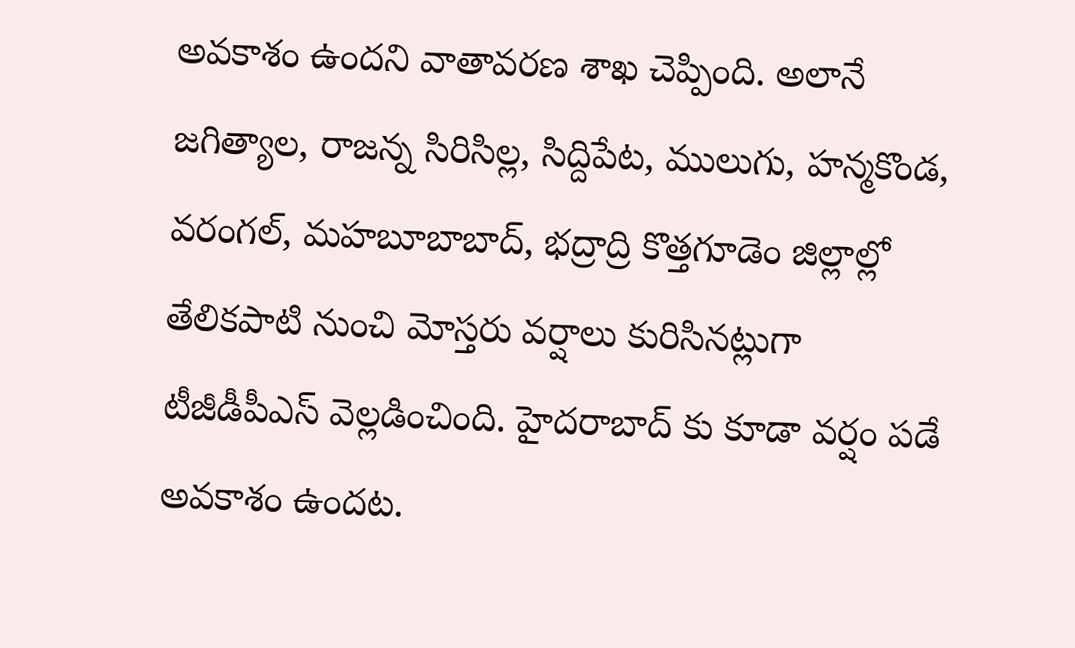అవకాశం ఉందని వాతావరణ శాఖ చెప్పింది. అలానే జగిత్యాల, రాజన్న సిరిసిల్ల, సిద్దిపేట, ములుగు, హన్మకొండ, వరంగల్, మహబూబాబాద్, భద్రాద్రి కొత్తగూడెం జిల్లాల్లో తేలికపాటి నుంచి మోస్తరు వర్షాలు కురిసినట్లుగా టీజీడీపీఎస్ వెల్లడించింది. హైదరాబాద్ కు కూడా వర్షం పడే అవకాశం ఉందట.